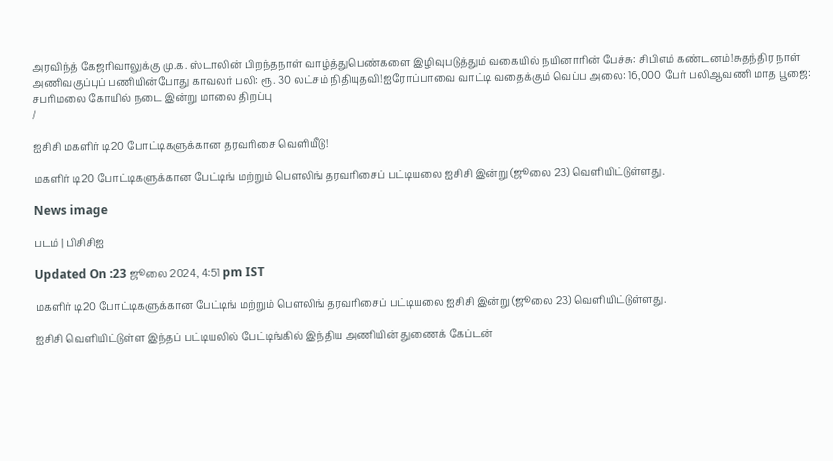அரவிந்த் கேஜரிவாலுக்கு மு.க. ஸ்டாலின் பிறந்தநாள் வாழ்த்துபெண்களை இழிவுபடுத்தும் வகையில் நயினாரின் பேச்சு: சிபிஎம் கண்டனம்!சுதந்திர நாள் அணிவகுப்புப் பணியின்போது காவலர் பலி: ரூ. 30 லட்சம் நிதியுதவி!ஐரோப்பாவை வாட்டி வதைக்கும் வெப்ப அலை: 16,000 பேர் பலிஆவணி மாத பூஜை: சபரிமலை கோயில் நடை இன்று மாலை திறப்பு
/

ஐசிசி மகளிர் டி20 போட்டிகளுக்கான தரவரிசை வெளியீடு!

மகளிர் டி20 போட்டிகளுக்கான பேட்டிங் மற்றும் பௌலிங் தரவரிசைப் பட்டியலை ஐசிசி இன்று (ஜூலை 23) வெளியிட்டுள்ளது.

News image

படம் | பிசிசிஐ

Updated On :23 ஜூலை 2024, 4:51 pm IST

மகளிர் டி20 போட்டிகளுக்கான பேட்டிங் மற்றும் பௌலிங் தரவரிசைப் பட்டியலை ஐசிசி இன்று (ஜூலை 23) வெளியிட்டுள்ளது.

ஐசிசி வெளியிட்டுள்ள இந்தப் பட்டியலில் பேட்டிங்கில் இந்திய அணியின் துணைக் கேப்டன்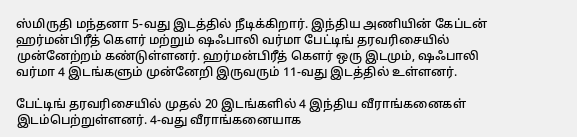ஸ்மிருதி மந்தனா 5-வது இடத்தில் நீடிக்கிறார். இந்திய அணியின் கேப்டன் ஹர்மன்பிரீத் கௌர் மற்றும் ஷஃபாலி வர்மா பேட்டிங் தரவரிசையில் முன்னேற்றம் கண்டுள்ளனர். ஹர்மன்பிரீத் கௌர் ஒரு இடமும், ஷஃபாலி வர்மா 4 இடங்களும் முன்னேறி இருவரும் 11-வது இடத்தில் உள்ளனர்.

பேட்டிங் தரவரிசையில் முதல் 20 இடங்களில் 4 இந்திய வீராங்கனைகள் இடம்பெற்றுள்ளனர். 4-வது வீராங்கனையாக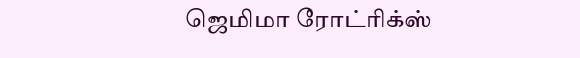ஜெமிமா ரோட்ரிக்ஸ்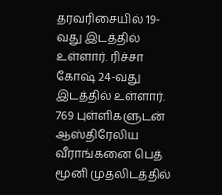தரவரிசையில் 19-வது இடத்தில் உள்ளார். ரிச்சா கோஷ் 24-வது இடத்தில் உள்ளார். 769 புள்ளிகளுடன் ஆஸ்திரேலிய வீராங்கனை பெத் மூனி முதலிடத்தில்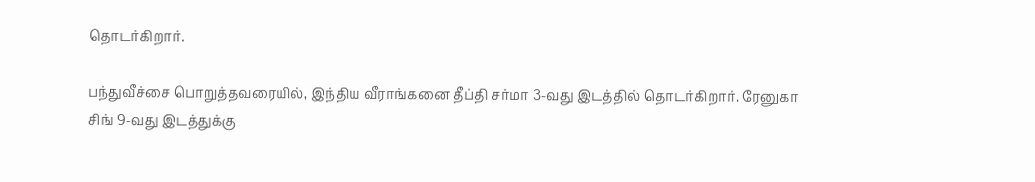தொடர்கிறார்.

பந்துவீச்சை பொறுத்தவரையில், இந்திய வீராங்கனை தீப்தி சர்மா 3-வது இடத்தில் தொடர்கிறார். ரேனுகா சிங் 9-வது இடத்துக்கு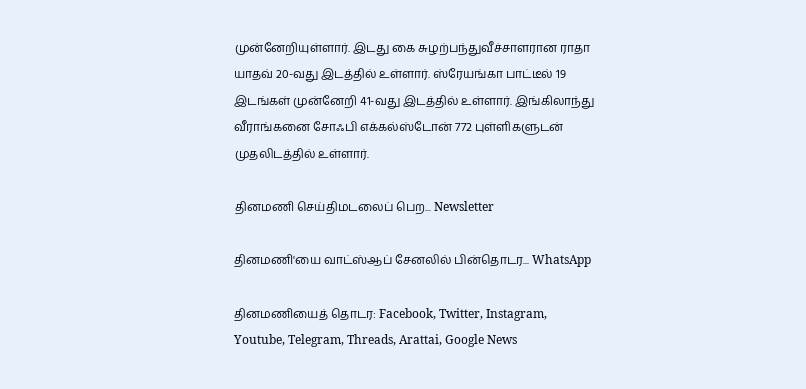முன்னேறியுள்ளார். இடது கை சுழற்பந்துவீச்சாளரான ராதா யாதவ் 20-வது இடத்தில் உள்ளார். ஸ்ரேயங்கா பாட்டீல் 19 இடங்கள் முன்னேறி 41-வது இடத்தில் உள்ளார். இங்கிலாந்து வீராங்கனை சோஃபி எக்கல்ஸ்டோன் 772 புள்ளிகளுடன் முதலிடத்தில் உள்ளார்.

தினமணி செய்திமடலைப் பெற... Newsletter

தினமணி'யை வாட்ஸ்ஆப் சேனலில் பின்தொடர... WhatsApp

தினமணியைத் தொடர: Facebook, Twitter, Instagram, Youtube, Telegram, Threads, Arattai, Google News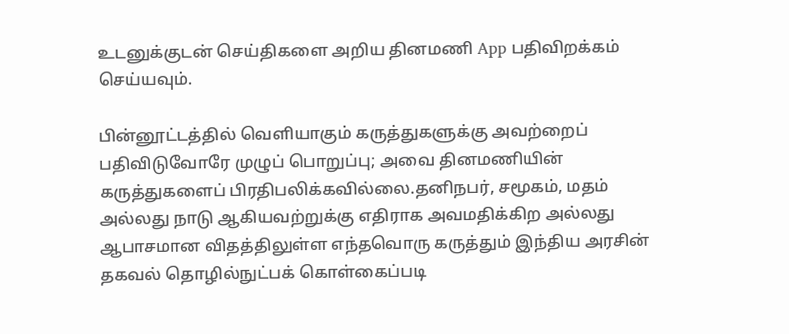உடனுக்குடன் செய்திகளை அறிய தினமணி App பதிவிறக்கம் செய்யவும்.

பின்னூட்டத்தில் வெளியாகும் கருத்துகளுக்கு அவற்றைப் பதிவிடுவோரே முழுப் பொறுப்பு; அவை தினமணியின் கருத்துகளைப் பிரதிபலிக்கவில்லை.தனிநபர், சமூகம், மதம் அல்லது நாடு ஆகியவற்றுக்கு எதிராக அவமதிக்கிற அல்லது ஆபாசமான விதத்திலுள்ள எந்தவொரு கருத்தும் இந்திய அரசின் தகவல் தொழில்நுட்பக் கொள்கைப்படி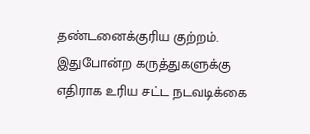தண்டனைக்குரிய குற்றம். இதுபோன்ற கருத்துகளுக்கு எதிராக உரிய சட்ட நடவடிக்கை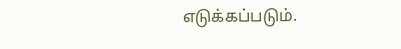எடுக்கப்படும்.